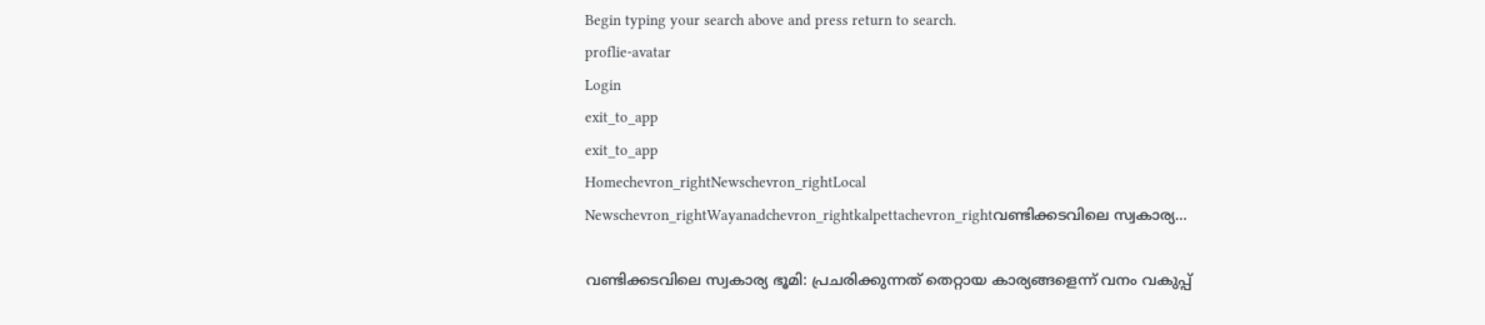Begin typing your search above and press return to search.
proflie-avatar
Login
exit_to_app
exit_to_app
Homechevron_rightNewschevron_rightLocal Newschevron_rightWayanadchevron_rightkalpettachevron_rightവണ്ടിക്കടവിലെ സ്വകാര്യ...

വണ്ടിക്കടവിലെ സ്വകാര്യ ഭൂമി: പ്രചരിക്കുന്നത് തെറ്റായ കാര്യങ്ങളെന്ന് വനം വകുപ്പ്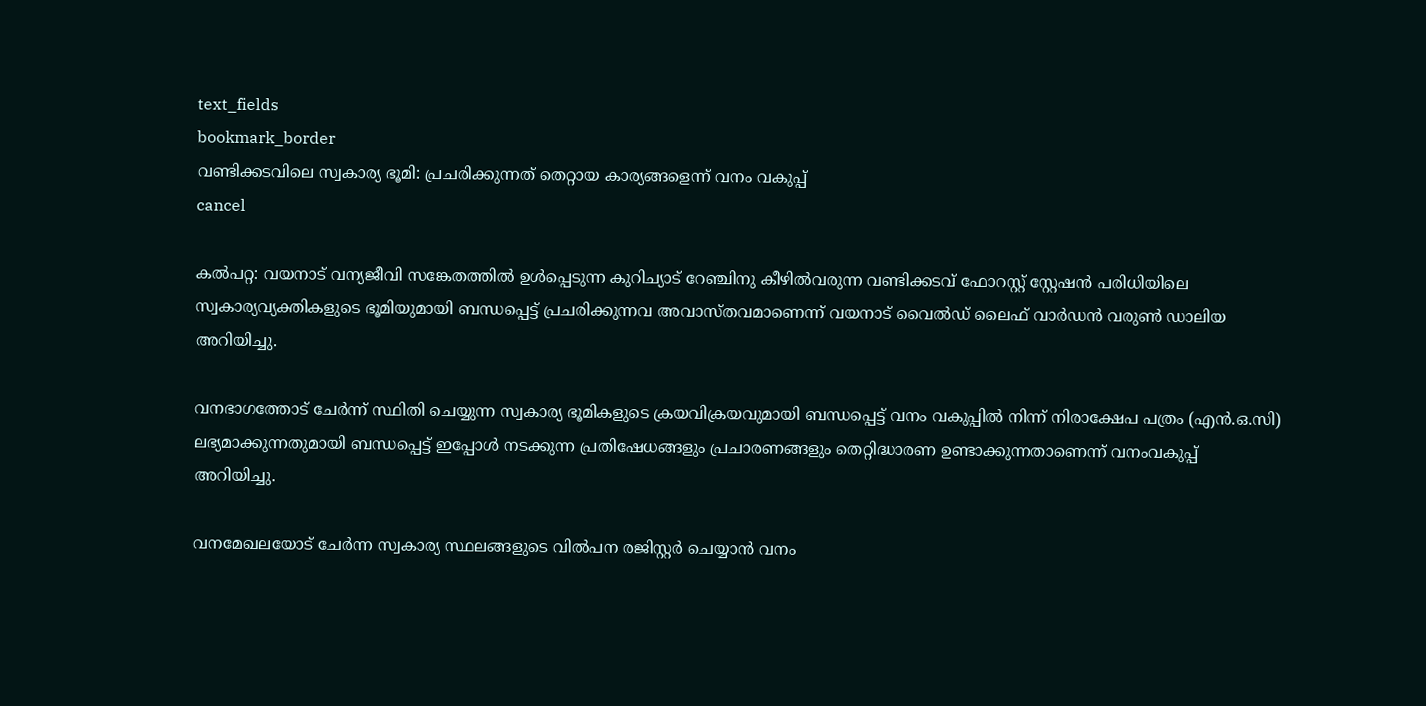text_fields
bookmark_border
വണ്ടിക്കടവിലെ സ്വകാര്യ ഭൂമി: പ്രചരിക്കുന്നത് തെറ്റായ കാര്യങ്ങളെന്ന് വനം വകുപ്പ്
cancel

കൽപറ്റ: വയനാട് വന്യജീവി സങ്കേതത്തിൽ ഉൾപ്പെടുന്ന കുറിച്യാട് റേഞ്ചിനു കീഴിൽവരുന്ന വണ്ടിക്കടവ് ഫോറസ്റ്റ് ‌സ്റ്റേഷൻ പരിധിയിലെ സ്വകാര്യവ്യക്തികളുടെ ഭൂമിയുമായി ബന്ധപ്പെട്ട് പ്രചരിക്കുന്നവ അവാസ്തവമാണെന്ന് വയനാട് വൈൽഡ് ലൈഫ് വാർഡൻ വരുൺ ഡാലിയ അറിയിച്ചു.

വനഭാഗത്തോട് ചേർന്ന് സ്ഥിതി ചെയ്യുന്ന സ്വകാര്യ ഭൂമികളുടെ ക്രയവിക്രയവുമായി ബന്ധപ്പെട്ട് വനം വകുപ്പിൽ നിന്ന് നിരാക്ഷേപ പത്രം (എൻ.ഒ.സി) ലഭ്യമാക്കുന്നതുമായി ബന്ധപ്പെട്ട് ഇപ്പോൾ നടക്കുന്ന പ്രതിഷേധങ്ങളും പ്രചാരണങ്ങളും തെറ്റിദ്ധാരണ ഉണ്ടാക്കുന്നതാണെന്ന് വനംവകുപ്പ് അറിയിച്ചു.

വനമേഖലയോട് ചേർന്ന സ്വകാര്യ സ്ഥലങ്ങളുടെ വിൽപന രജിസ്റ്റർ ചെയ്യാൻ വനം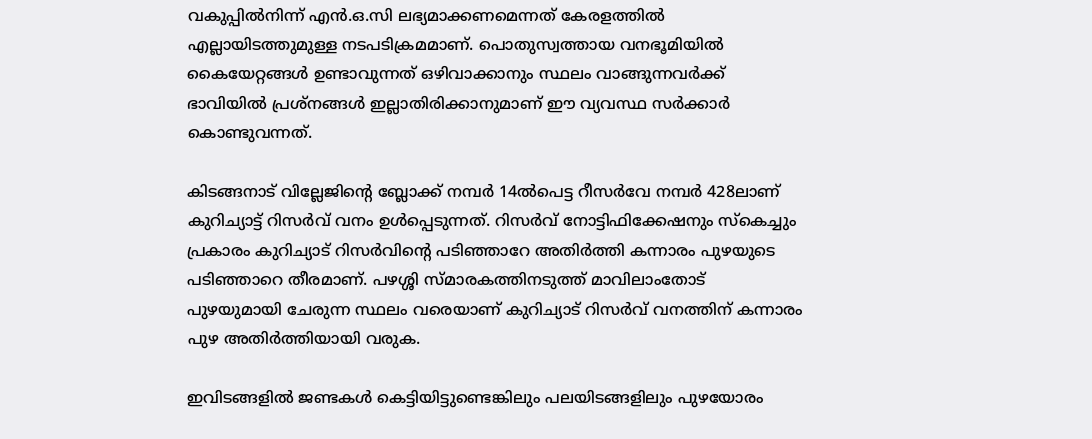വകുപ്പിൽനിന്ന് എൻ.ഒ.സി ലഭ്യമാക്കണമെന്നത് കേരളത്തിൽ എല്ലായിടത്തുമുള്ള നടപടിക്രമമാണ്. പൊതുസ്വത്തായ വനഭൂമിയിൽ കൈയേറ്റങ്ങൾ ഉണ്ടാവുന്നത് ഒഴിവാക്കാനും സ്ഥലം വാങ്ങുന്നവർക്ക് ഭാവിയിൽ പ്രശ്നങ്ങൾ ഇല്ലാതിരിക്കാനുമാണ് ഈ വ്യവസ്ഥ സർക്കാർ കൊണ്ടുവന്നത്.

കിടങ്ങനാട് വില്ലേജിന്റെ ബ്ലോക്ക് നമ്പർ 14ൽപെട്ട റീസർവേ നമ്പർ 428ലാണ് കുറിച്യാട്ട് റിസർവ് വനം ഉൾപ്പെടുന്നത്. റിസർവ് നോട്ടിഫിക്കേഷനും സ്കെച്ചും പ്രകാരം കുറിച്യാട് റിസർവിന്റെ പടിഞ്ഞാറേ അതിർത്തി കന്നാരം പുഴയുടെ പടിഞ്ഞാറെ തീരമാണ്. പഴശ്ശി സ്മാരകത്തിനടുത്ത് മാവിലാംതോട് പുഴയുമായി ചേരുന്ന സ്ഥലം വരെയാണ് കുറിച്യാട് റിസർവ് വനത്തിന് കന്നാരം പുഴ അതിർത്തിയായി വരുക.

ഇവിടങ്ങളിൽ ജണ്ടകൾ കെട്ടിയിട്ടുണ്ടെങ്കിലും പലയിടങ്ങളിലും പുഴയോരം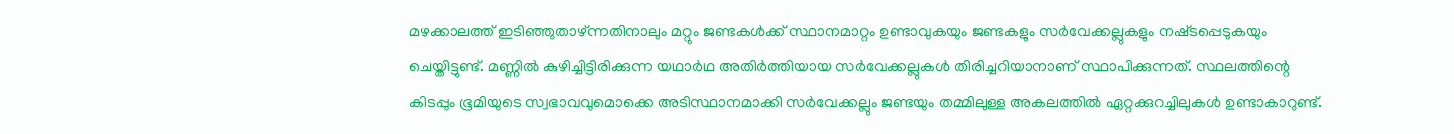മഴക്കാലത്ത് ഇടിഞ്ഞുതാഴ്ന്നതിനാലും മറ്റും ജണ്ടകൾക്ക് സ്ഥാനമാറ്റം ഉണ്ടാവുകയും ജണ്ടകളും സർവേക്കല്ലുകളും നഷ്‌ടപ്പെടുകയും ചെയ്തിട്ടുണ്ട്. മണ്ണിൽ കുഴിച്ചിട്ടിരിക്കുന്ന യഥാർഥ അതിർത്തിയായ സർവേക്കല്ലുകൾ തിരിച്ചറിയാനാണ് സ്ഥാപിക്കുന്നത്. സ്ഥലത്തിന്റെ കിടപ്പും ഭൂമിയുടെ സ്വഭാവവുമൊക്കെ അടിസ്ഥാനമാക്കി സർവേക്കല്ലും ജണ്ടയും തമ്മിലുള്ള അകലത്തിൽ ഏറ്റക്കുറച്ചിലുകൾ ഉണ്ടാകാറുണ്ട്.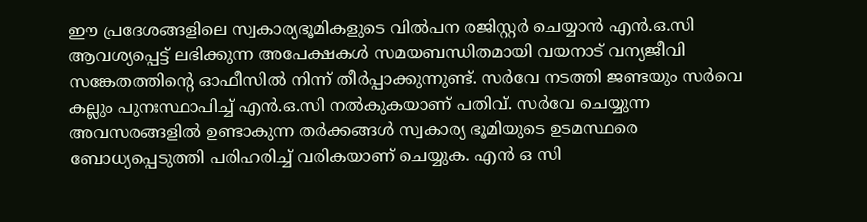ഈ പ്രദേശങ്ങളിലെ സ്വകാര്യഭൂമികളുടെ വിൽപന രജിസ്റ്റർ ചെയ്യാൻ എൻ.ഒ.സി ആവശ്യപ്പെട്ട് ലഭിക്കുന്ന അപേക്ഷകൾ സമയബന്ധിതമായി വയനാട് വന്യജീവി സങ്കേതത്തിന്റെ ഓഫീസിൽ നിന്ന് തീർപ്പാക്കുന്നുണ്ട്. സർവേ നടത്തി ജണ്ടയും സർവെ കല്ലും പുനഃസ്ഥാപിച്ച് എൻ.ഒ.സി നൽകുകയാണ് പതിവ്. സർവേ ചെയ്യുന്ന അവസരങ്ങളിൽ ഉണ്ടാകുന്ന തർക്കങ്ങൾ സ്വകാര്യ ഭൂമിയുടെ ഉടമസ്ഥരെ ബോധ്യപ്പെടുത്തി പരിഹരിച്ച് വരികയാണ് ചെയ്യുക. എൻ ഒ സി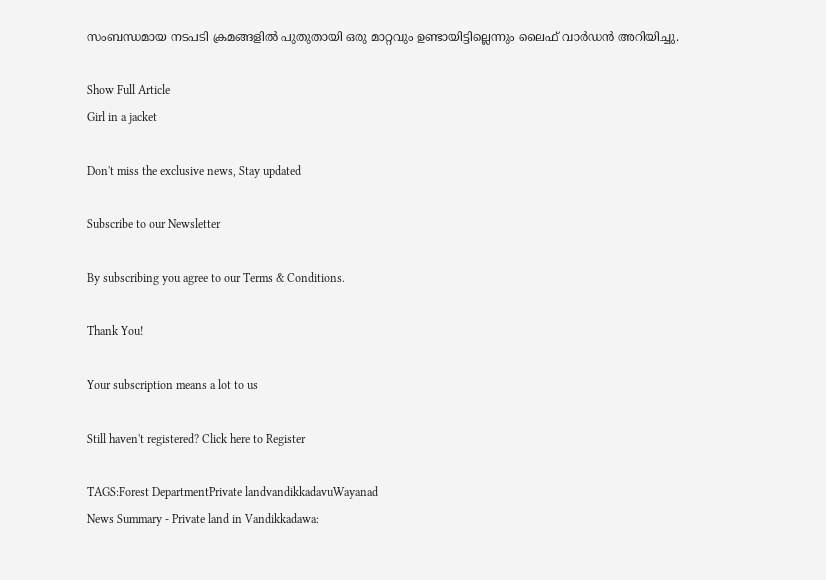സംബന്ധമായ നടപടി ക്രമങ്ങളിൽ പുതുതായി ഒരു മാറ്റവും ഉണ്ടായിട്ടില്ലെന്നും ലൈഫ് വാർഡൻ അറിയിച്ചു.

Show Full Article
Girl in a jacket

Don't miss the exclusive news, Stay updated

Subscribe to our Newsletter

By subscribing you agree to our Terms & Conditions.

Thank You!

Your subscription means a lot to us

Still haven't registered? Click here to Register

TAGS:Forest DepartmentPrivate landvandikkadavuWayanad
News Summary - Private land in Vandikkadawa: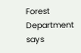Forest Department says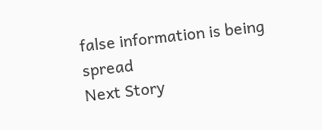false information is being spread
Next Story